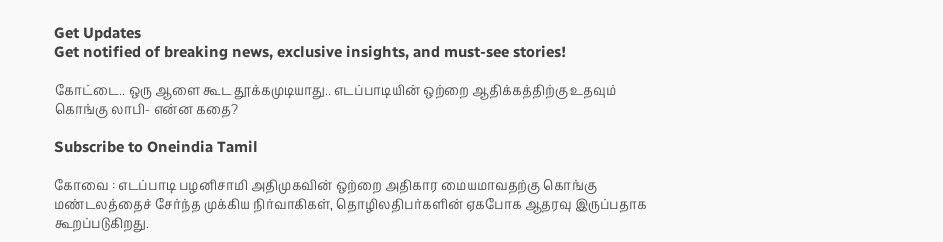Get Updates
Get notified of breaking news, exclusive insights, and must-see stories!

கோட்டை.. ஒரு ஆளை கூட தூக்கமுடியாது.. எடப்பாடியின் ஒற்றை ஆதிக்கத்திற்கு உதவும் கொங்கு லாபி- என்ன கதை?

Subscribe to Oneindia Tamil

கோவை : எடப்பாடி பழனிசாமி அதிமுகவின் ஒற்றை அதிகார மையமாவதற்கு கொங்கு மண்டலத்தைச் சேர்ந்த முக்கிய நிர்வாகிகள், தொழிலதிபர்களின் ஏகபோக ஆதரவு இருப்பதாக கூறப்படுகிறது.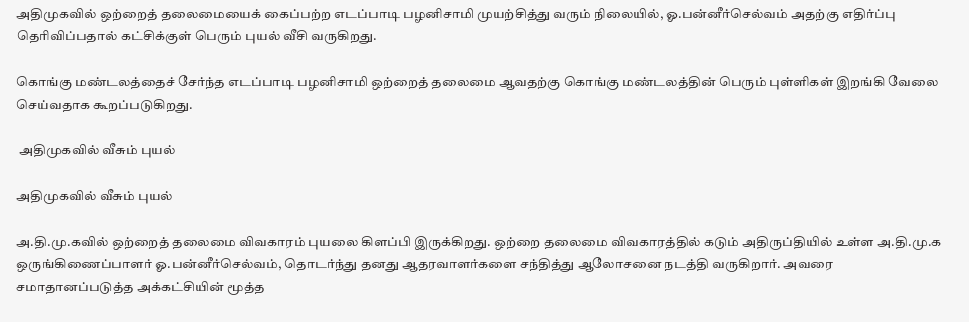அதிமுகவில் ஒற்றைத் தலைமையைக் கைப்பற்ற எடப்பாடி பழனிசாமி முயற்சித்து வரும் நிலையில், ஓ.பன்னீர்செல்வம் அதற்கு எதிர்ப்பு தெரிவிப்பதால் கட்சிக்குள் பெரும் புயல் வீசி வருகிறது.

கொங்கு மண்டலத்தைச் சேர்ந்த எடப்பாடி பழனிசாமி ஒற்றைத் தலைமை ஆவதற்கு கொங்கு மண்டலத்தின் பெரும் புள்ளிகள் இறங்கி வேலை செய்வதாக கூறப்படுகிறது.

 அதிமுகவில் வீசும் புயல்

அதிமுகவில் வீசும் புயல்

அ.தி.மு.கவில் ஒற்றைத் தலைமை விவகாரம் புயலை கிளப்பி இருக்கிறது. ஒற்றை தலைமை விவகாரத்தில் கடும் அதிருப்தியில் உள்ள அ.தி.மு.க ஒருங்கிணைப்பாளர் ஓ.பன்னீர்செல்வம், தொடர்ந்து தனது ஆதரவாளர்களை சந்தித்து ஆலோசனை நடத்தி வருகிறார். அவரை சமாதானப்படுத்த அக்கட்சியின் மூத்த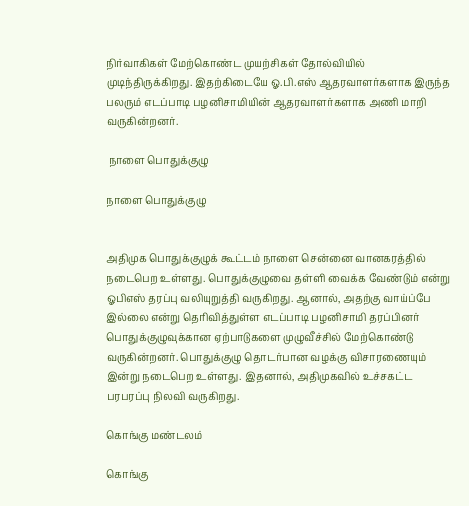நிர்வாகிகள் மேற்கொண்ட முயற்சிகள் தோல்வியில் முடிந்திருக்கிறது. இதற்கிடையே ஓ.பி.எஸ் ஆதரவாளர்களாக இருந்த பலரும் எடப்பாடி பழனிசாமியின் ஆதரவாளர்களாக அணி மாறி வருகின்றனர்.

 நாளை பொதுக்குழு

நாளை பொதுக்குழு


அதிமுக பொதுக்குழுக் கூட்டம் நாளை சென்னை வானகரத்தில் நடைபெற உள்ளது. பொதுக்குழுவை தள்ளி வைக்க வேண்டும் என்று ஓபிஎஸ் தரப்பு வலியுறுத்தி வருகிறது. ஆனால், அதற்கு வாய்ப்பே இல்லை என்று தெரிவித்துள்ள எடப்பாடி பழனிசாமி தரப்பினர் பொதுக்குழுவுக்கான ஏற்பாடுகளை முழுவீச்சில் மேற்கொண்டு வருகின்றனர். பொதுக்குழு தொடர்பான வழக்கு விசாரணையும் இன்று நடைபெற உள்ளது. இதனால், அதிமுகவில் உச்சகட்ட பரபரப்பு நிலவி வருகிறது.

கொங்கு மண்டலம்

கொங்கு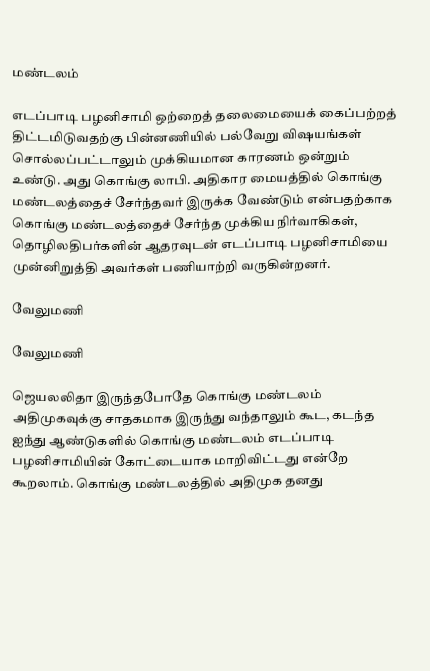மண்டலம்

எடப்பாடி பழனிசாமி ஒற்றைத் தலைமையைக் கைப்பற்றத் திட்டமிடுவதற்கு பின்னணியில் பல்வேறு விஷயங்கள் சொல்லப்பட்டாலும் முக்கியமான காரணம் ஒன்றும் உண்டு. அது கொங்கு லாபி. அதிகார மையத்தில் கொங்கு மண்டலத்தைச் சேர்ந்தவர் இருக்க வேண்டும் என்பதற்காக கொங்கு மண்டலத்தைச் சேர்ந்த முக்கிய நிர்வாகிகள், தொழிலதிபர்களின் ஆதரவுடன் எடப்பாடி பழனிசாமியை முன்னிறுத்தி அவர்கள் பணியாற்றி வருகின்றனர்.

வேலுமணி

வேலுமணி

ஜெயலலிதா இருந்தபோதே கொங்கு மண்டலம் அதிமுகவுக்கு சாதகமாக இருந்து வந்தாலும் கூட, கடந்த ஐந்து ஆண்டுகளில் கொங்கு மண்டலம் எடப்பாடி பழனிசாமியின் கோட்டையாக மாறிவிட்டது என்றே கூறலாம். கொங்கு மண்டலத்தில் அதிமுக தனது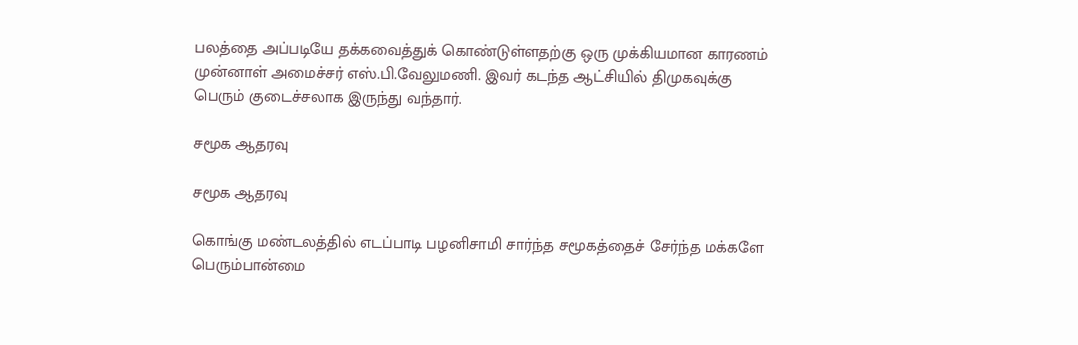பலத்தை அப்படியே தக்கவைத்துக் கொண்டுள்ளதற்கு ஒரு முக்கியமான காரணம் முன்னாள் அமைச்சர் எஸ்.பி.வேலுமணி. இவர் கடந்த ஆட்சியில் திமுகவுக்கு பெரும் குடைச்சலாக இருந்து வந்தார்.

சமூக ஆதரவு

சமூக ஆதரவு

கொங்கு மண்டலத்தில் எடப்பாடி பழனிசாமி சார்ந்த சமூகத்தைச் சேர்ந்த மக்களே பெரும்பான்மை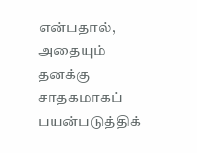என்பதால், அதையும் தனக்கு சாதகமாகப் பயன்படுத்திக்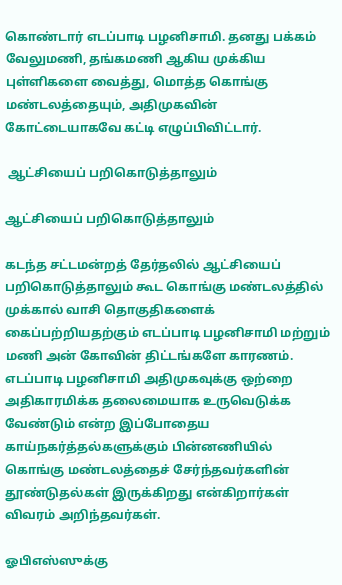கொண்டார் எடப்பாடி பழனிசாமி. தனது பக்கம் வேலுமணி, தங்கமணி ஆகிய முக்கிய புள்ளிகளை வைத்து, மொத்த கொங்கு மண்டலத்தையும், அதிமுகவின் கோட்டையாகவே கட்டி எழுப்பிவிட்டார்.

 ஆட்சியைப் பறிகொடுத்தாலும்

ஆட்சியைப் பறிகொடுத்தாலும்

கடந்த சட்டமன்றத் தேர்தலில் ஆட்சியைப் பறிகொடுத்தாலும் கூட கொங்கு மண்டலத்தில் முக்கால் வாசி தொகுதிகளைக் கைப்பற்றியதற்கும் எடப்பாடி பழனிசாமி மற்றும் மணி அன் கோவின் திட்டங்களே காரணம். எடப்பாடி பழனிசாமி அதிமுகவுக்கு ஒற்றை அதிகாரமிக்க தலைமையாக உருவெடுக்க வேண்டும் என்ற இப்போதைய காய்நகர்த்தல்களுக்கும் பின்னணியில் கொங்கு மண்டலத்தைச் சேர்ந்தவர்களின் தூண்டுதல்கள் இருக்கிறது என்கிறார்கள் விவரம் அறிந்தவர்கள்.

ஓபிஎஸ்ஸுக்கு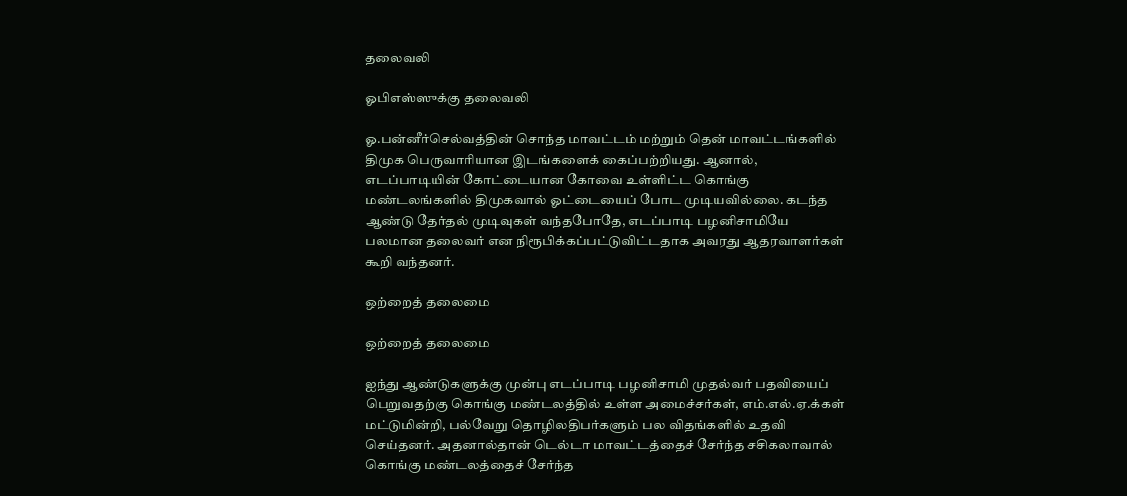தலைவலி

ஓபிஎஸ்ஸுக்கு தலைவலி

ஓ.பன்னீர்செல்வத்தின் சொந்த மாவட்டம் மற்றும் தென் மாவட்டங்களில் திமுக பெருவாரியான இடங்களைக் கைப்பற்றியது. ஆனால், எடப்பாடியின் கோட்டையான கோவை உள்ளிட்ட கொங்கு மண்டலங்களில் திமுகவால் ஓட்டையைப் போட முடியவில்லை. கடந்த ஆண்டு தேர்தல் முடிவுகள் வந்தபோதே, எடப்பாடி பழனிசாமியே பலமான தலைவர் என நிரூபிக்கப்பட்டுவிட்டதாக அவரது ஆதரவாளர்கள் கூறி வந்தனர்.

ஒற்றைத் தலைமை

ஒற்றைத் தலைமை

ஐந்து ஆண்டுகளுக்கு முன்பு எடப்பாடி பழனிசாமி முதல்வர் பதவியைப் பெறுவதற்கு கொங்கு மண்டலத்தில் உள்ள அமைச்சர்கள், எம்.எல்.ஏ.க்கள் மட்டுமின்றி, பல்வேறு தொழிலதிபர்களும் பல விதங்களில் உதவி செய்தனர். அதனால்தான் டெல்டா மாவட்டத்தைச் சேர்ந்த சசிகலாவால் கொங்கு மண்டலத்தைச் சேர்ந்த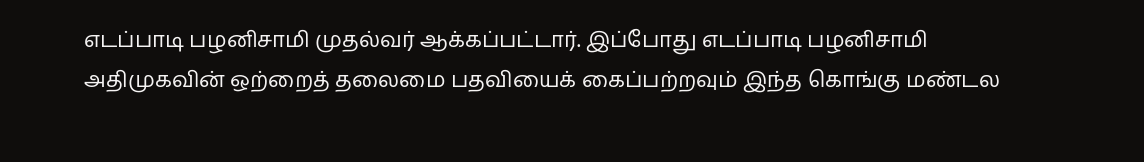எடப்பாடி பழனிசாமி முதல்வர் ஆக்கப்பட்டார். இப்போது எடப்பாடி பழனிசாமி அதிமுகவின் ஒற்றைத் தலைமை பதவியைக் கைப்பற்றவும் இந்த கொங்கு மண்டல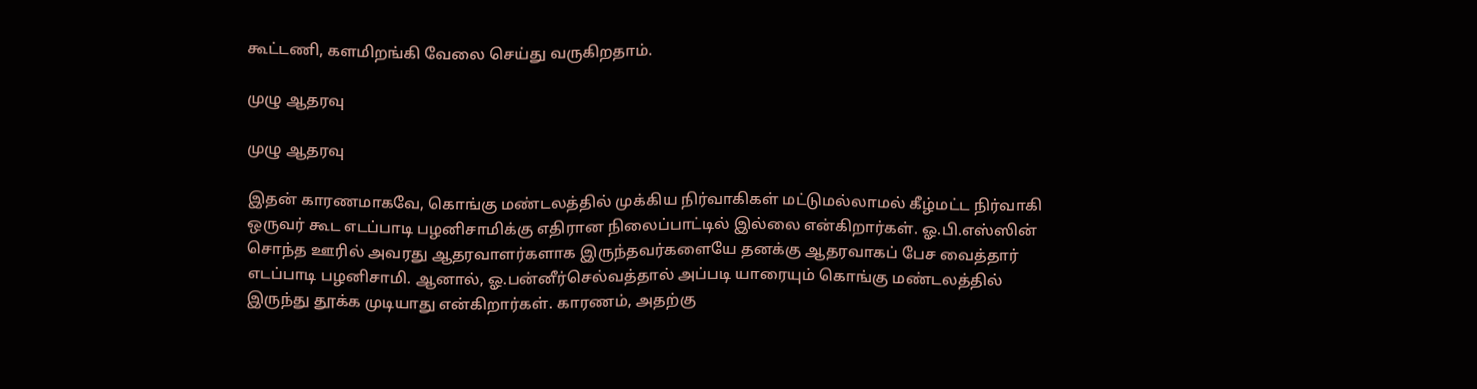கூட்டணி, களமிறங்கி வேலை செய்து வருகிறதாம்.

முழு ஆதரவு

முழு ஆதரவு

இதன் காரணமாகவே, கொங்கு மண்டலத்தில் முக்கிய நிர்வாகிகள் மட்டுமல்லாமல் கீழ்மட்ட நிர்வாகி ஒருவர் கூட எடப்பாடி பழனிசாமிக்கு எதிரான நிலைப்பாட்டில் இல்லை என்கிறார்கள். ஓ.பி.எஸ்ஸின் சொந்த ஊரில் அவரது ஆதரவாளர்களாக இருந்தவர்களையே தனக்கு ஆதரவாகப் பேச வைத்தார் எடப்பாடி பழனிசாமி. ஆனால், ஓ.பன்னீர்செல்வத்தால் அப்படி யாரையும் கொங்கு மண்டலத்தில் இருந்து தூக்க முடியாது என்கிறார்கள். காரணம், அதற்கு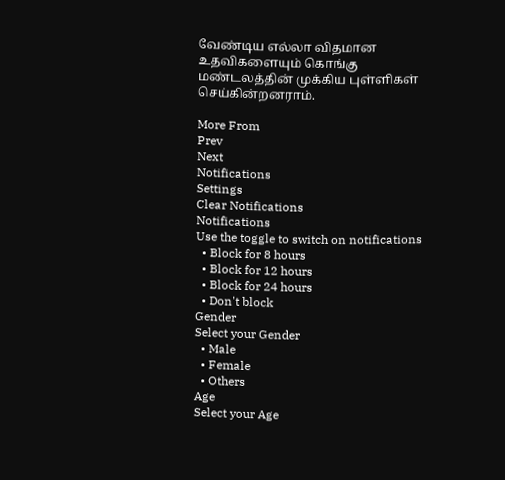வேண்டிய எல்லா விதமான உதவிகளையும் கொங்கு மண்டலத்தின் முக்கிய புள்ளிகள் செய்கின்றனராம்.

More From
Prev
Next
Notifications
Settings
Clear Notifications
Notifications
Use the toggle to switch on notifications
  • Block for 8 hours
  • Block for 12 hours
  • Block for 24 hours
  • Don't block
Gender
Select your Gender
  • Male
  • Female
  • Others
Age
Select your Age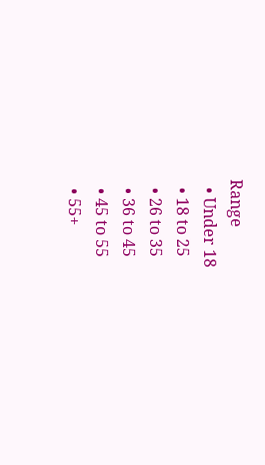Range
  • Under 18
  • 18 to 25
  • 26 to 35
  • 36 to 45
  • 45 to 55
  • 55+